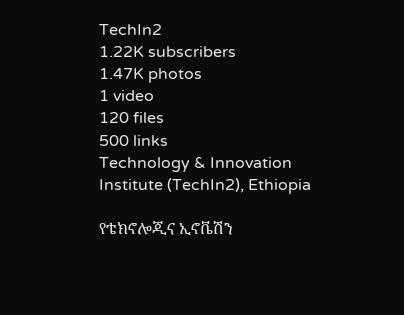TechIn2
1.22K subscribers
1.47K photos
1 video
120 files
500 links
Technology & Innovation Institute (TechIn2), Ethiopia

የቴክኖሎጂና ኢኖቬሽን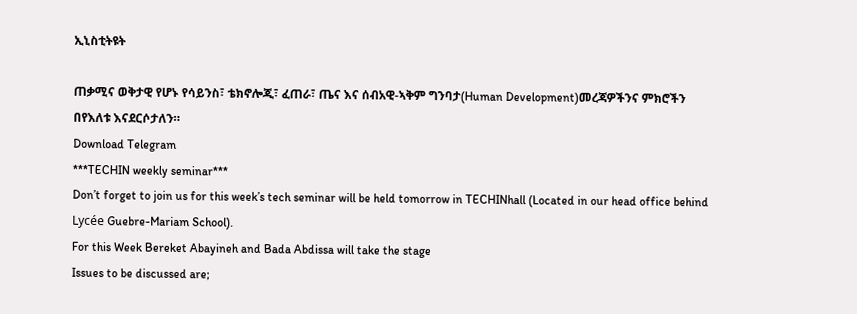ኢኒስቲትዩት

ጠቃሚና ወቅታዊ የሆኑ የሳይንስ፣ ቴክኖሎጂ፣ ፈጠራ፣ ጤና እና ሰብአዊ-ኣቅም ግንባታ(Human Development)መረጃዎችንና ምክሮችን በየእለቱ እናደርሶታለን።
Download Telegram
***TECHIN weekly seminar***
Don’t forget to join us for this week’s tech seminar will be held tomorrow in TECHINhall (Located in our head office behind Lycée Guebre-Mariam School).
For this Week Bereket Abayineh and Bada Abdissa will take the stage
Issues to be discussed are;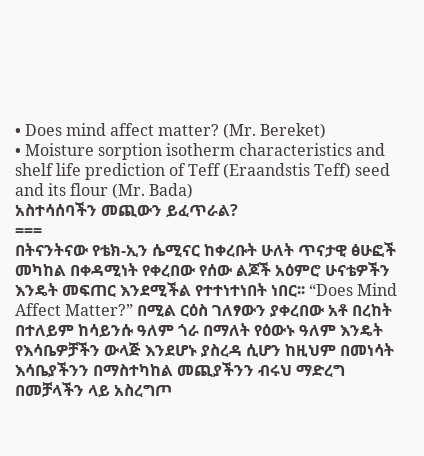• Does mind affect matter? (Mr. Bereket)
• Moisture sorption isotherm characteristics and shelf life prediction of Teff (Eraandstis Teff) seed and its flour (Mr. Bada)
አስተሳሰባችን መጪውን ይፈጥራል?
===
በትናንትናው የቴክ-ኢን ሴሚናር ከቀረቡት ሁለት ጥናታዊ ፅሁፎች መካከል በቀዳሚነት የቀረበው የሰው ልጆች አዕምሮ ሁናቴዎችን እንዴት መፍጠር እንደሚችል የተተነተነበት ነበር፡፡ “Does Mind Affect Matter?” በሚል ርዕስ ገለፃውን ያቀረበው አቶ በረከት በተለይም ከሳይንሱ ዓለም ጎራ በማለት የዕውኑ ዓለም እንዴት የእሳቤዎቻችን ውላጅ እንደሆኑ ያስረዳ ሲሆን ከዚህም በመነሳት እሳቤያችንን በማስተካከል መጪያችንን ብሩህ ማድረግ በመቻላችን ላይ አስረግጦ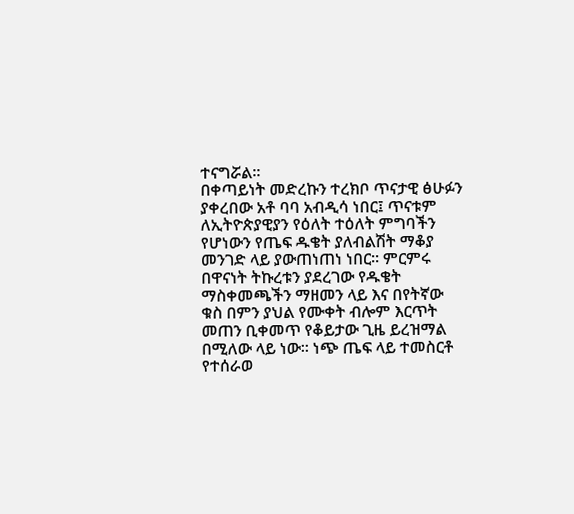ተናግሯል፡፡
በቀጣይነት መድረኩን ተረክቦ ጥናታዊ ፅሁፉን ያቀረበው አቶ ባባ አብዲሳ ነበር፤ ጥናቱም ለኢትዮጵያዊያን የዕለት ተዕለት ምግባችን የሆነውን የጤፍ ዱቄት ያለብልሽት ማቆያ መንገድ ላይ ያውጠነጠነ ነበር፡፡ ምርምሩ በዋናነት ትኩረቱን ያደረገው የዱቄት ማስቀመጫችን ማዘመን ላይ እና በየትኛው ቁስ በምን ያህል የሙቀት ብሎም እርጥት መጠን ቢቀመጥ የቆይታው ጊዜ ይረዝማል በሚለው ላይ ነው፡፡ ነጭ ጤፍ ላይ ተመስርቶ የተሰራወ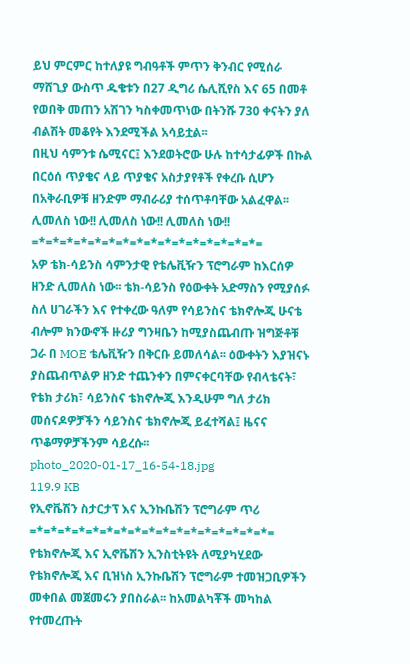ይህ ምርምር ከተለያዩ ግብዓቶች ምጥን ቅንብር የሚሰራ ማሸጊያ ውስጥ ዱቄቱን በ27 ዲግሪ ሴሊሺየስ እና 65 በመቶ የወበቅ መጠን አሽገን ካስቀመጥነው በትንሹ 730 ቀናትን ያለ ብልሽት መቆየት እንደሚችል አሳይቷል፡፡
በዚህ ሳምንቱ ሴሚናር፤ እንደወትሮው ሁሉ ከተሳታፊዎች በኩል በርዕሰ ጥያቄና ላይ ጥያቄና አስታያየቶች የቀረቡ ሲሆን በአቅራቢዎቹ ዘንድም ማብራሪያ ተሰጥቶባቸው አልፈዋል፡፡
ሊመለስ ነው!! ሊመለስ ነው!! ሊመለስ ነው!!
=*=*=*=*=*=*=*=*=*=*=*=*=*=*=*=*=
አዎ ቴክ-ሳይንስ ሳምንታዊ የቴሌቪዥን ፕሮግራም ከእርሰዎ ዘንድ ሊመለስ ነው፡፡ ቴክ-ሳይንስ የዕውቀት አድማስን የሚያሰፉ ስለ ሀገራችን እና የተቀረው ዓለም የሳይንስና ቴክኖሎጂ ሁናቴ ብሎም ክንውኖች ዙሪያ ግንዛቤን ከሚያስጨብጡ ዝግጅቶቹ ጋራ በ MOE ቴሌቪዥን በቅርቡ ይመለሳል፡፡ ዕውቀትን እያዝናኑ ያስጨብጥልዎ ዘንድ ተጨንቀን በምናቀርባቸው የብላቴናት፣ የቴክ ታሪክ፣ ሳይንስና ቴክኖሎጂ እንዲሁም ግለ ታሪክ መሰናዶዎቻችን ሳይንስና ቴክኖሎጂ ይፈተሻል፤ ዜናና ጥቆማዎቻችንም ሳይረሱ፡፡
photo_2020-01-17_16-54-18.jpg
119.9 KB
የኢኖቬሽን ስታርታፕ እና ኢንኩቤሽን ፕሮግራም ጥሪ
=*=*=*=*=*=*=*=*=*=*=*=*=*=*=*=*=*=
የቴክኖሎጂ እና ኢኖቬሽን ኢንስቲትዩት ለሚያካሂደው የቴክኖሎጂ እና ቢዝነስ ኢንኩቤሽን ፕሮግራም ተመዝጋቢዎችን መቀበል መጀመሩን ያበስራል፡፡ ከአመልካቾች መካከል የተመረጡት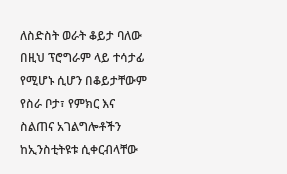ለስድስት ወራት ቆይታ ባለው በዚህ ፕሮግራም ላይ ተሳታፊ የሚሆኑ ሲሆን በቆይታቸውም የስራ ቦታ፣ የምክር እና ስልጠና አገልግሎቶችን ከኢንስቲትዩቱ ሲቀርብላቸው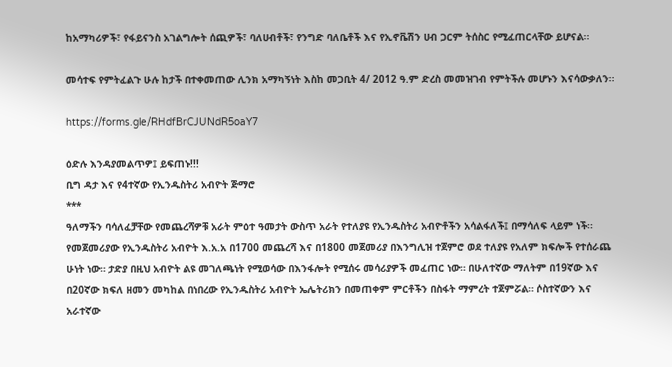ከአማካሪዎች፣ የፋይናንስ አገልግሎት ሰጪዎች፣ ባለሀብቶች፣ የንግድ ባለቤቶች እና የኢኖቬሽን ሀብ ጋርም ትሰስር የሚፈጠርላቸው ይሆናል፡፡

መሳተፍ የምትፈልጉ ሁሉ ከታች በተቀመጠው ሊንክ አማካኝነት እስከ መጋቢት 4/ 2012 ዓ.ም ድረስ መመዝገብ የምትችሉ መሆኑን እናሳውቃለን፡፡

https://forms.gle/RHdfBrCJUNdR5oaY7

ዕድሉ እንዳያመልጥዎ፤ ይፍጠኑ!!!
ቢግ ዳታ እና የ4ተኛው የኢንዱስትሪ አብዮት ጅማሮ
***
ዓለማችን ባሳለፈቻቸው የመጨረሻዎቹ አራት ምዕተ ዓመታት ውስጥ አራት የተለያዩ የኢንዱስትሪ አብዮቶችን አሳልፋለች፤ በማሳለፍ ላይም ነች፡፡ የመጀመሪያው የኢንዱስትሪ አብዮት እ.አ.አ በ1700 መጨረሻ እና በ1800 መጀመሪያ በእንግሊዝ ተጀምሮ ወደ ተለያዩ የአለም ክፍሎች የተሰራጨ ሁነት ነው። ታድያ በዚህ አብዮት ልዩ መገለጫነት የሚወሳው በእንፋሎት የሚሰሩ መሳሪያዎች መፈጠር ነው። በሁለተኛው ማለትም በ19ኛው እና በ20ኛው ክፍለ ዘመን መካከል በነበረው የኢንዱስትሪ አብዮት ኤሌትሪክን በመጠቀም ምርቶችን በስፋት ማምረት ተጀምሯል። ሶስተኛውን እና አራተኛው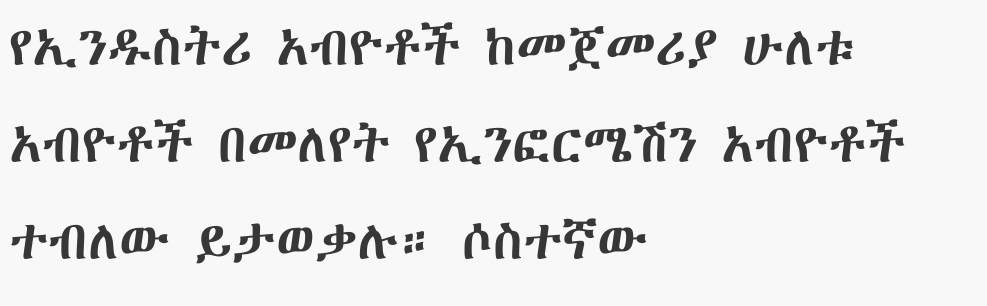የኢንዱስትሪ አብዮቶች ከመጀመሪያ ሁለቱ አብዮቶች በመለየት የኢንፎርሜሽን አብዮቶች ተብለው ይታወቃሉ። ሶስተኛው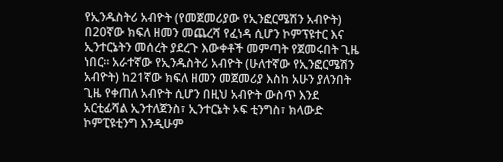የኢንዱስትሪ አብዮት (የመጀመሪያው የኢንፎርሜሽን አብዮት) በ20ኛው ክፍለ ዘመን መጨረሻ የፈነዳ ሲሆን ኮምፕዩተር እና ኢንተርኔትን መሰረት ያደረጉ እውቀቶች መምጣት የጀመሩበት ጊዜ ነበር። አራተኛው የኢንዱስትሪ አብዮት (ሁለተኛው የኢንፎርሜሽን አብዮት) ከ21ኛው ክፍለ ዘመን መጀመሪያ እስከ አሁን ያለንበት ጊዜ የቀጠለ አብዮት ሲሆን በዚህ አብዮት ውስጥ እንደ አርቲፊሻል ኢንተለጀንስ፣ ኢንተርኔት ኦፍ ቲንግስ፣ ክላውድ ኮምፒዩቲንግ እንዲሁም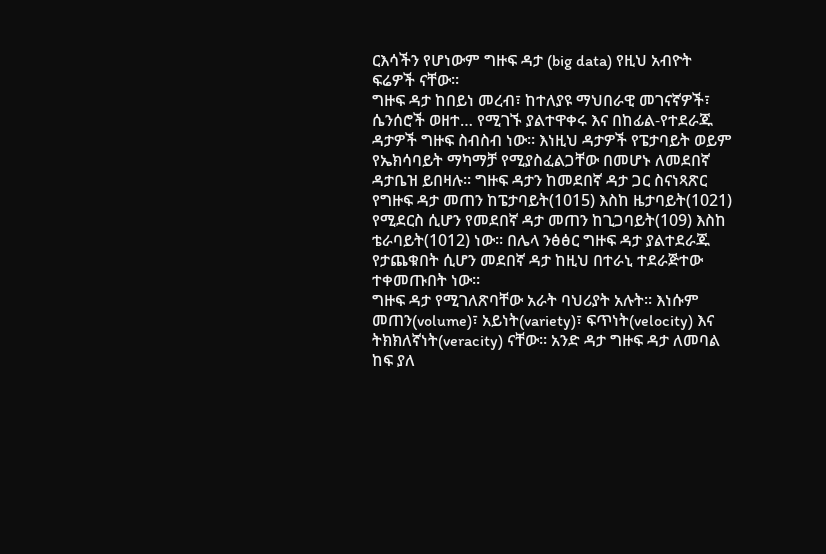ርእሳችን የሆነውም ግዙፍ ዳታ (big data) የዚህ አብዮት ፍሬዎች ናቸው።
ግዙፍ ዳታ ከበይነ መረብ፣ ከተለያዩ ማህበራዊ መገናኛዎች፣ ሴንሰሮች ወዘተ… የሚገኙ ያልተዋቀሩ እና በከፊል-የተደራጁ ዳታዎች ግዙፍ ስብስብ ነው። እነዚህ ዳታዎች የፔታባይት ወይም የኤክሳባይት ማካማቻ የሚያስፈልጋቸው በመሆኑ ለመደበኛ ዳታቤዝ ይበዛሉ። ግዙፍ ዳታን ከመደበኛ ዳታ ጋር ስናነጻጽር የግዙፍ ዳታ መጠን ከፔታባይት(1015) እስከ ዜታባይት(1021) የሚደርስ ሲሆን የመደበኛ ዳታ መጠን ከጊጋባይት(109) እስከ ቴራባይት(1012) ነው። በሌላ ንፅፅር ግዙፍ ዳታ ያልተደራጁ የታጨቁበት ሲሆን መደበኛ ዳታ ከዚህ በተራኒ ተደራጅተው ተቀመጡበት ነው።
ግዙፍ ዳታ የሚገለጽባቸው አራት ባህሪያት አሉት። እነሱም መጠን(volume)፣ አይነት(variety)፣ ፍጥነት(velocity) እና ትክክለኛነት(veracity) ናቸው። አንድ ዳታ ግዙፍ ዳታ ለመባል ከፍ ያለ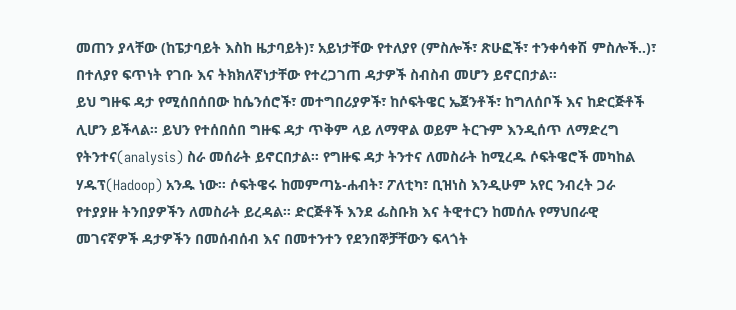መጠን ያላቸው (ከፔታባይት እስከ ዜታባይት)፣ አይነታቸው የተለያየ (ምስሎች፣ ጽሁፎች፣ ተንቀሳቀሽ ምስሎች..)፣ በተለያየ ፍጥነት የገቡ እና ትክክለኛነታቸው የተረጋገጠ ዳታዎች ስብስብ መሆን ይኖርበታል።
ይህ ግዙፍ ዳታ የሚሰበሰበው ከሴንሰሮች፣ መተግበሪያዎች፣ ከሶፍትዌር ኤጀንቶች፣ ከግለሰቦች እና ከድርጅቶች ሊሆን ይችላል። ይህን የተሰበሰበ ግዙፍ ዳታ ጥቅም ላይ ለማዋል ወይም ትርጉም እንዲሰጥ ለማድረግ የትንተና(analysis) ስራ መሰራት ይኖርበታል። የግዙፍ ዳታ ትንተና ለመስራት ከሚረዱ ሶፍትዌሮች መካከል ሃዱፕ(Hadoop) አንዱ ነው። ሶፍትዌሩ ከመምጣኔ-ሐብት፣ ፖለቲካ፣ ቢዝነስ እንዲሁም አየር ንብረት ጋራ የተያያዙ ትንበያዎችን ለመስራት ይረዳል። ድርጅቶች እንደ ፌስቡክ እና ትዊተርን ከመሰሉ የማህበራዊ መገናኛዎች ዳታዎችን በመሰብሰብ እና በመተንተን የደንበኞቻቸውን ፍላጎት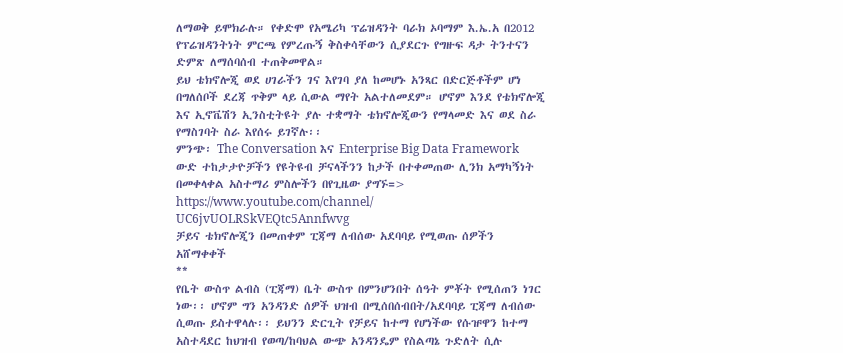ለማወቅ ይሞክራሉ። የቀድሞ የአሜሪካ ፕሬዝዳንት ባራክ ኦባማም እ.ኤ.አ በ2012 የፕሬዝዳንትነት ምርጫ የምረጡኝ ቅስቀሳቸውን ሲያደርጉ የግዙፍ ዳታ ትንተናን ድምጽ ለማሰባሰብ ተጠቅመዋል።
ይህ ቴክኖሎጂ ወደ ሀገራችን ገና እየገባ ያለ ከመሆኑ አንጻር በድርጅቶችም ሆነ በግለሰቦች ደረጃ ጥቅም ላይ ሲውል ማየት አልተለመደም። ሆኖም እንደ የቴክኖሎጂ እና ኢኖቬሽን ኢንስቲትዩት ያሉ ተቋማት ቴክኖሎጂውን የማላመድ እና ወደ ስራ የማስገባት ስራ እየሰሩ ይገኛሉ፡፡
ምንጭ፡ The Conversation እና Enterprise Big Data Framework
ውድ ተከታታዮቻችን የዩትዩብ ቻናላችንን ከታች በተቀመጠው ሊንክ አማካኝነት በመቀላቀል አስተማሪ ምስሎችን በየጊዜው ያግኙ=> https://www.youtube.com/channel/
UC6jvUOLRSkVEQtc5Annfwvg
ቻይና ቴክኖሎጂን በመጠቀም ፒጃማ ለብሰው አደባባይ የሚወጡ ሰዎችን አሸማቀቀች
**
የቤት ውስጥ ልብስ (ፒጃማ) ቤት ውስጥ በምንሆንበት ሰዓት ምቾት የሚሰጠን ነገር ነው፡፡ ሆኖም ግን አንዳንድ ሰዎች ህዝብ በሚሰበሰብበት/አደባባይ ፒጃማ ለብሰው ሲወጡ ይስተዋላሉ፡፡ ይህንን ድርጊት የቻይና ከተማ የሆነችው የሱዡዋን ከተማ አስተዳደር ከህዝብ የወጣ/ከባህል ውጭ አንዳንዴም የስልጣኔ ጉድለት ሲሉ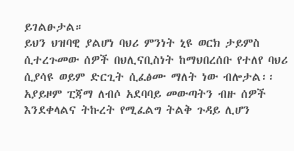ይገልፁታል።
ይህን ህዝባዊ ያልሆነ ባህሪ ምንነት ኒዩ ወርክ ታይምስ ሲተረጉመው ሰዎች በህሊናቢስነት ከማህበረሰቡ የተለየ ባህሪ ሲያሳዩ ወይም ድርጊት ሲፈፅሙ ማለት ነው ብሎታል፡፡ አያይዞም ፒጃማ ለብሶ አደባባይ መውጣትን ብዙ ሰዎች እንደቀላልና ትኩረት የሚፈልግ ትልቅ ጉዳይ ሊሆን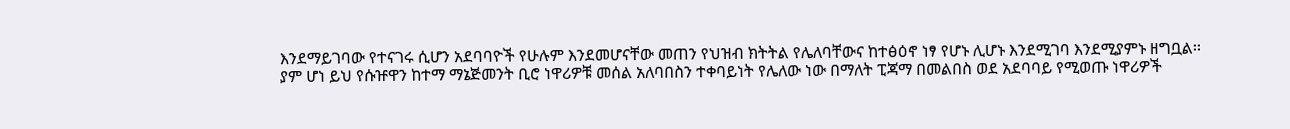እንደማይገባው የተናገሩ ሲሆን አደባባዮች የሁሉም እንደመሆናቸው መጠን የህዝብ ክትትል የሌለባቸውና ከተፅዕኖ ነፃ የሆኑ ሊሆኑ እንደሚገባ እንደሚያምኑ ዘግቧል፡፡
ያም ሆነ ይህ የሱዡዋን ከተማ ማኔጅመንት ቢሮ ነዋሪዎቹ መሰል አለባበስን ተቀባይነት የሌለው ነው በማለት ፒጃማ በመልበስ ወደ አደባባይ የሚወጡ ነዋሪዎች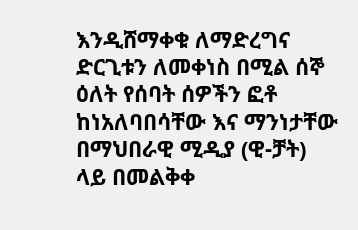እንዲሸማቀቁ ለማድረግና ድርጊቱን ለመቀነስ በሚል ሰኞ ዕለት የሰባት ሰዎችን ፎቶ ከነአለባበሳቸው እና ማንነታቸው በማህበራዊ ሚዲያ (ዊ-ቻት) ላይ በመልቅቀ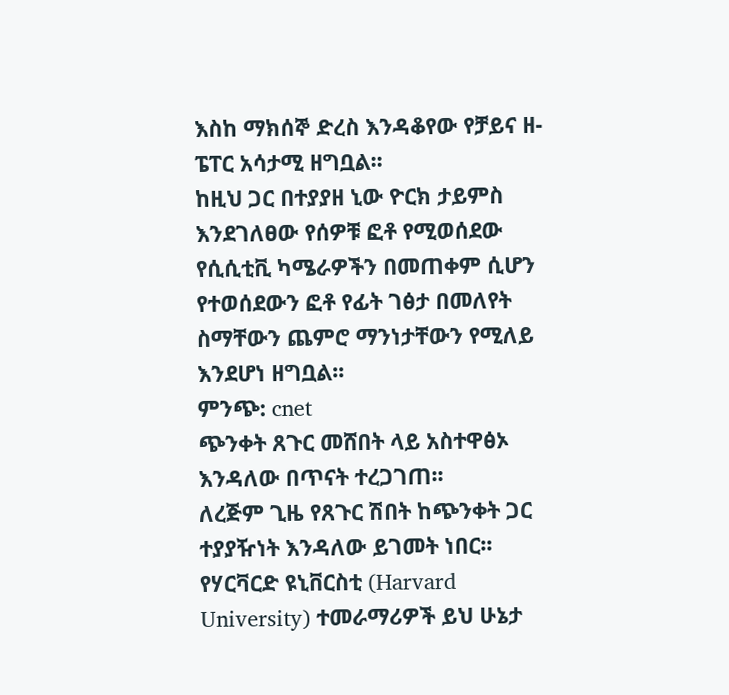እስከ ማክሰኞ ድረስ እንዳቆየው የቻይና ዘ-ፔፐር አሳታሚ ዘግቧል፡፡
ከዚህ ጋር በተያያዘ ኒው ዮርክ ታይምስ እንደገለፀው የሰዎቹ ፎቶ የሚወሰደው የሲሲቲቪ ካሜራዎችን በመጠቀም ሲሆን የተወሰደውን ፎቶ የፊት ገፅታ በመለየት ስማቸውን ጨምሮ ማንነታቸውን የሚለይ እንደሆነ ዘግቧል፡፡
ምንጭ: cnet
ጭንቀት ጸጉር መሸበት ላይ አስተዋፅኦ እንዳለው በጥናት ተረጋገጠ፡፡
ለረጅም ጊዜ የጸጉር ሽበት ከጭንቀት ጋር ተያያዥነት እንዳለው ይገመት ነበር፡፡ የሃርቫርድ ዩኒቨርስቲ (Harvard University) ተመራማሪዎች ይህ ሁኔታ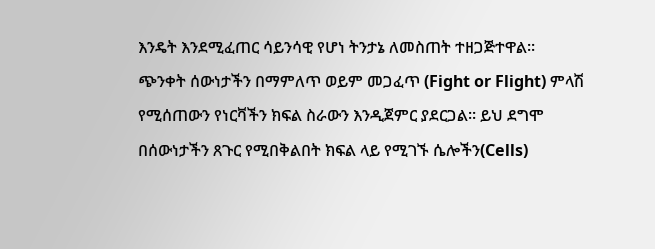እንዴት እንደሚፈጠር ሳይንሳዊ የሆነ ትንታኔ ለመስጠት ተዘጋጅተዋል፡፡
ጭንቀት ሰውነታችን በማምለጥ ወይም መጋፈጥ (Fight or Flight) ምላሽ የሚሰጠውን የነርቫችን ክፍል ስራውን እንዲጀምር ያደርጋል፡፡ ይህ ደግሞ በሰውነታችን ጸጉር የሚበቅልበት ክፍል ላይ የሚገኙ ሴሎችን(Cells)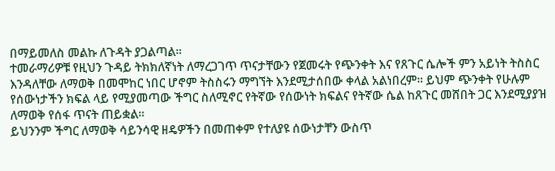በማይመለስ መልኩ ለጉዳት ያጋልጣል፡፡
ተመራማሪዎቹ የዚህን ጉዳይ ትክክለኛነት ለማረጋገጥ ጥናታቸውን የጀመሩት የጭንቀት እና የጸጉር ሴሎች ምን አይነት ትስስር እንዳለቸው ለማወቅ በመሞከር ነበር ሆኖም ትስስሩን ማግኘት እንደሚታሰበው ቀላል አልነበረም፡፡ ይህም ጭንቀት የሁሉም የሰውነታችን ክፍል ላይ የሚያመጣው ችግር ስለሚኖር የትኛው የሰውነት ክፍልና የትኛው ሴል ከጸጉር መሸበት ጋር እንደሚያያዝ ለማወቅ የሰፋ ጥናት ጠይቋል፡፡
ይህንንም ችግር ለማወቅ ሳይንሳዊ ዘዴዎችን በመጠቀም የተለያዩ ሰውነታቸን ውስጥ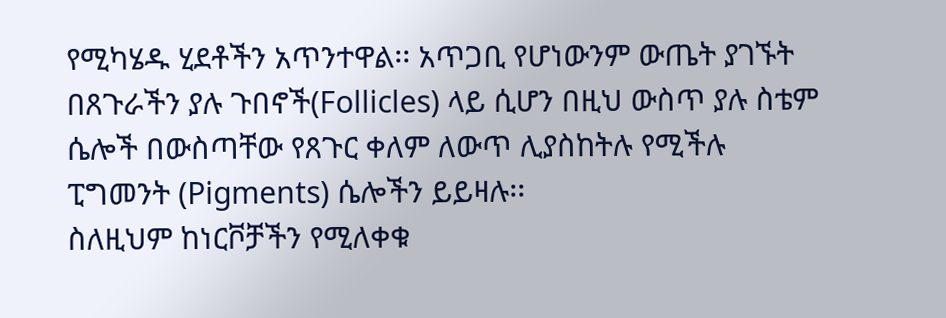የሚካሄዱ ሂደቶችን አጥንተዋል፡፡ አጥጋቢ የሆነውንም ውጤት ያገኙት በጸጉራችን ያሉ ጉበኖች(Follicles) ላይ ሲሆን በዚህ ውስጥ ያሉ ስቴም ሴሎች በውስጣቸው የጸጉር ቀለም ለውጥ ሊያስከትሉ የሚችሉ ፒግመንት (Pigments) ሴሎችን ይይዛሉ፡፡
ስለዚህም ከነርቮቻችን የሚለቀቁ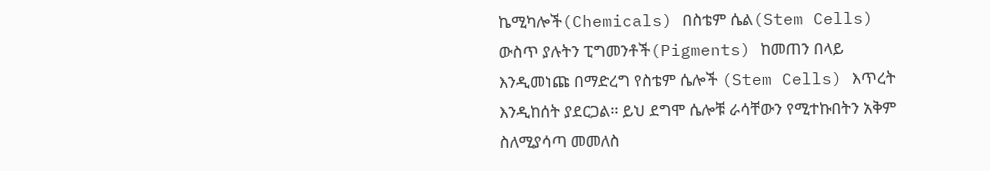ኬሚካሎች(Chemicals) በስቴም ሴል(Stem Cells) ውስጥ ያሉትን ፒግመንቶች(Pigments) ከመጠን በላይ እንዲመነጩ በማድረግ የስቴም ሴሎች (Stem Cells) እጥረት እንዲከሰት ያደርጋል፡፡ ይህ ደግሞ ሴሎቹ ራሳቸውን የሚተኩበትን አቅም ስለሚያሳጣ መመለስ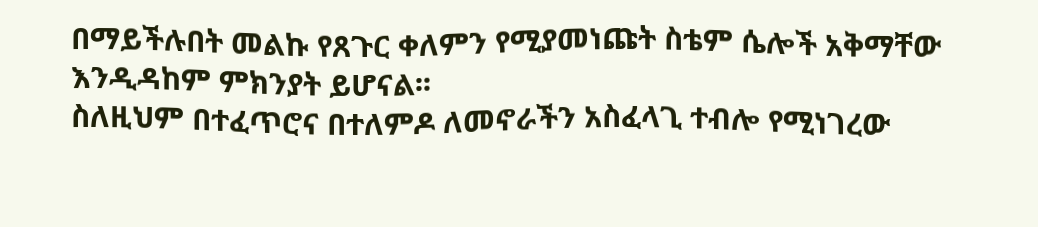በማይችሉበት መልኩ የጸጉር ቀለምን የሚያመነጩት ስቴም ሴሎች አቅማቸው እንዲዳከም ምክንያት ይሆናል፡፡
ስለዚህም በተፈጥሮና በተለምዶ ለመኖራችን አስፈላጊ ተብሎ የሚነገረው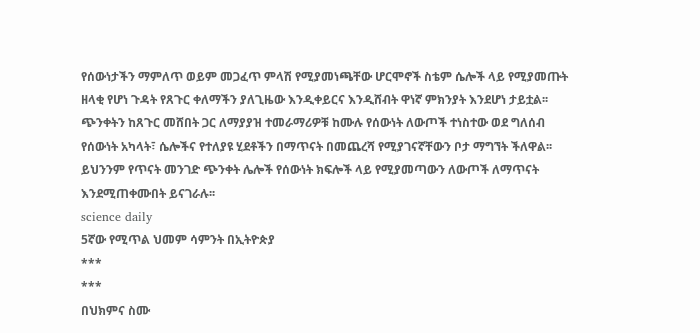የሰውነታችን ማምለጥ ወይም መጋፈጥ ምላሽ የሚያመነጫቸው ሆርሞኖች ስቴም ሴሎች ላይ የሚያመጡት ዘላቂ የሆነ ጉዳት የጸጉር ቀለማችን ያለጊዜው እንዲቀይርና እንዲሸብት ዋነኛ ምክንያት እንደሆነ ታይቷል፡፡
ጭንቀትን ከጸጉር መሸበት ጋር ለማያያዝ ተመራማሪዎቹ ከሙሉ የሰውነት ለውጦች ተነስተው ወደ ግለሰብ የሰውነት አካላት፣ ሴሎችና የተለያዩ ሂደቶችን በማጥናት በመጨረሻ የሚያገናኛቸውን ቦታ ማግኘት ችለዋል፡፡ ይህንንም የጥናት መንገድ ጭንቀት ሌሎች የሰውነት ክፍሎች ላይ የሚያመጣውን ለውጦች ለማጥናት እንደሚጠቀሙበት ይናገራሉ፡፡
science daily
5ኛው የሚጥል ህመም ሳምንት በኢትዮጵያ
***
***
በህክምና ስሙ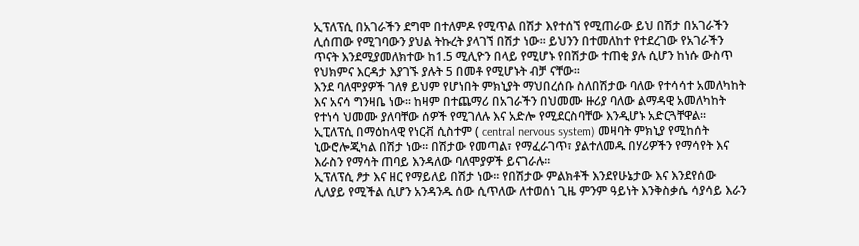ኢፕለፕሲ በአገራችን ደግሞ በተለምዶ የሚጥል በሽታ እየተሰኘ የሚጠራው ይህ በሽታ በአገራችን ሊሰጠው የሚገባውን ያህል ትኩረት ያላገኘ በሽታ ነው፡፡ ይህንን በተመለከተ የተደረገው የአገራችን ጥናት እንደሚያመለክተው ከ1.5 ሚሊዮን በላይ የሚሆኑ የበሽታው ተጠቂ ያሉ ሲሆን ከነሱ ውስጥ የህክምና እርዳታ እያገኙ ያሉት 5 በመቶ የሚሆኑት ብቻ ናቸው፡፡
እንደ ባለሞያዎች ገለፃ ይህም የሆነበት ምክኒያት ማህበረሰቡ ስለበሽታው ባለው የተሳሳተ አመለካከት እና አናሳ ግንዛቤ ነው፡፡ ከዛም በተጨማሪ በአገራችን በህመሙ ዙሪያ ባለው ልማዳዊ አመለካከት የተነሳ ህመሙ ያለባቸው ሰዎች የሚገለሉ እና አድሎ የሚደርስባቸው እንዲሆኑ አድርጓቸዋል፡፡
ኢፒለፕሲ በማዕከላዊ የነርቭ ሲስተም ( central nervous system) መዛባት ምክኒያ የሚከሰት ኒውሮሎጂካል በሽታ ነው፡፡ በሽታው የመጣል፣ የማፈራገጥ፣ ያልተለመዱ በሃሪዎችን የማሳየት እና እራስን የማሳት ጠባይ እንዳለው ባለሞያዎች ይናገራሉ፡፡
ኢፕለፕሲ ፆታ እና ዘር የማይለይ በሽታ ነው፡፡ የበሽታው ምልክቶች እንደየሁኔታው እና እንደየሰው ሊለያይ የሚችል ሲሆን አንዳንዱ ሰው ሲጥለው ለተወሰነ ጊዜ ምንም ዓይነት እንቅስቃሴ ሳያሳይ እራን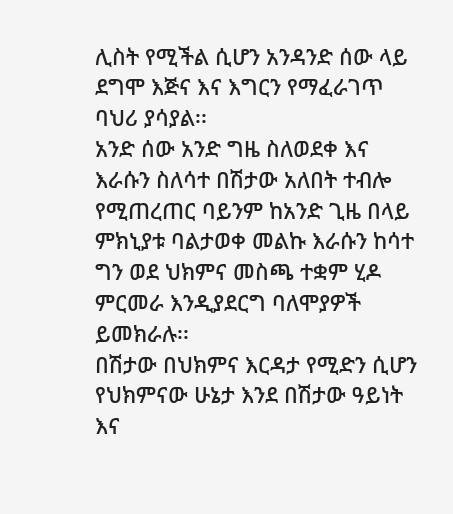ሊስት የሚችል ሲሆን አንዳንድ ሰው ላይ ደግሞ እጅና እና እግርን የማፈራገጥ ባህሪ ያሳያል፡፡
አንድ ሰው አንድ ግዜ ስለወደቀ እና እራሱን ስለሳተ በሽታው አለበት ተብሎ የሚጠረጠር ባይንም ከአንድ ጊዜ በላይ ምክኒያቱ ባልታወቀ መልኩ እራሱን ከሳተ ግን ወደ ህክምና መስጫ ተቋም ሂዶ ምርመራ እንዲያደርግ ባለሞያዎች ይመክራሉ፡፡
በሽታው በህክምና እርዳታ የሚድን ሲሆን የህክምናው ሁኔታ እንደ በሽታው ዓይነት እና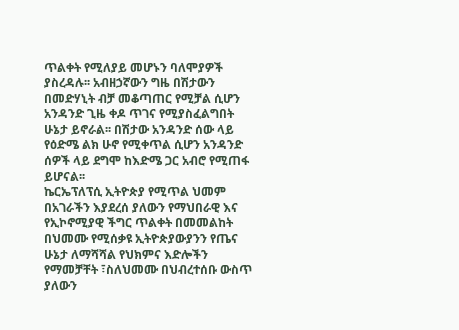ጥልቀት የሚለያይ መሆኑን ባለሞያዎች ያስረዳሉ፡፡ አብዘኃኛውን ግዜ በሽታውን በመድሃኒት ብቻ መቆጣጠር የሚቻል ሲሆን አንዳንድ ጊዜ ቀዶ ጥገና የሚያስፈልግበት ሁኔታ ይኖራል፡፡ በሽታው አንዳንድ ሰው ላይ የዕድሜ ልክ ሁኖ የሚቀጥል ሲሆን አንዳንድ ሰዎች ላይ ደግሞ ከእድሜ ጋር አብሮ የሚጠፋ ይሆናል፡፡
ኬርኤፕለፕሲ ኢትዮጵያ የሚጥል ህመም በአገራችን እያደረሰ ያለውን የማህበራዊ እና የኢኮኖሚያዊ ችግር ጥልቀት በመመልከት በህመሙ የሚሰቃዩ ኢትዮጵያውያንን የጤና ሁኔታ ለማሻሻል የህክምና እድሎችን የማመቻቸት ፣ስለህመሙ በህብረተሰቡ ውስጥ ያለውን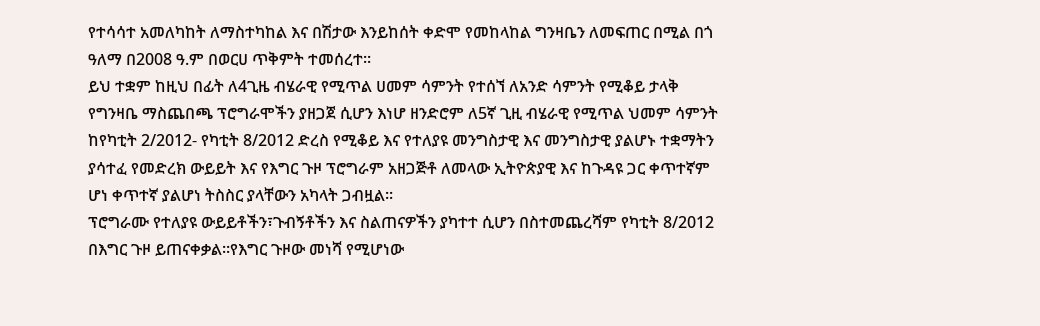የተሳሳተ አመለካከት ለማስተካከል እና በሽታው እንይከሰት ቀድሞ የመከላከል ግንዛቤን ለመፍጠር በሚል በጎ ዓለማ በ2008 ዓ.ም በወርሀ ጥቅምት ተመሰረተ፡፡
ይህ ተቋም ከዚህ በፊት ለ4ጊዜ ብሄራዊ የሚጥል ሀመም ሳምንት የተሰኘ ለአንድ ሳምንት የሚቆይ ታላቅ የግንዛቤ ማስጨበጫ ፕሮግራሞችን ያዘጋጀ ሲሆን እነሆ ዘንድሮም ለ5ኛ ጊዚ ብሄራዊ የሚጥል ህመም ሳምንት ከየካቲት 2/2012- የካቲት 8/2012 ድረስ የሚቆይ እና የተለያዩ መንግስታዊ እና መንግስታዊ ያልሆኑ ተቋማትን ያሳተፈ የመድረክ ውይይት እና የእግር ጉዞ ፕሮግራም አዘጋጅቶ ለመላው ኢትዮጵያዊ እና ከጉዳዩ ጋር ቀጥተኛም ሆነ ቀጥተኛ ያልሆነ ትስስር ያላቸውን አካላት ጋብዟል፡፡
ፕሮግራሙ የተለያዩ ውይይቶችን፣ጉብኝቶችን እና ስልጠናዎችን ያካተተ ሲሆን በስተመጨረሻም የካቲት 8/2012 በእግር ጉዞ ይጠናቀቃል፡፡የእግር ጉዞው መነሻ የሚሆነው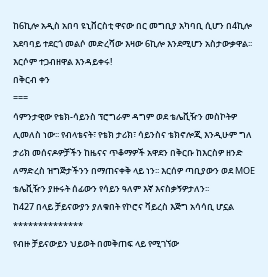ከ6ኪሎ አዲስ አበባ ዩኒቨርስቲ ዋናው በር መግቢያ አካባቢ ሲሆን በ4ኪሎ አደባባይ ተደርጎ መልሶ መድረሻው እዛው 6ኪሎ እንደሚሆን አስታውቃዋል፡፡
እርሶም ተጋብዘዋል እንዳይቀሩ!
በቅርብ ቀን
===
ሳምንታዊው የቴክ-ሳይንስ ፕሮግራም ዳግም ወደ ቴሌቪዥን መስኮትዎ ሊመለስ ነው፡፡ የብላቴናት፣ የቴክ ታሪክ፣ ሳይንስና ቴክኖሎጂ እንዲሁም ግለ ታሪክ መሰናዶዎቻችን ከዜናና ጥቆማዎች አዋደን በቅርቡ ከእርስዎ ዘንድ ለማድረስ ዝግጅታችንን በማጠናቀቅ ላይ ነን፡፡ እርሰዎ ጣቢያውን ወደ MOE ቴሌቪዥን ያዙሩት ሰፊውን የሳይን ዓለም እኛ እናስቃኝዎታለን፡፡
ከ427 በላይ ቻይናውያን ያለቁበት የኮሮና ቫይረስ እጅግ አሳሳቢ ሆኗል
**************
የብዙ ቻይናውይን ህይወት በመቅጠፍ ላይ የሚገኘው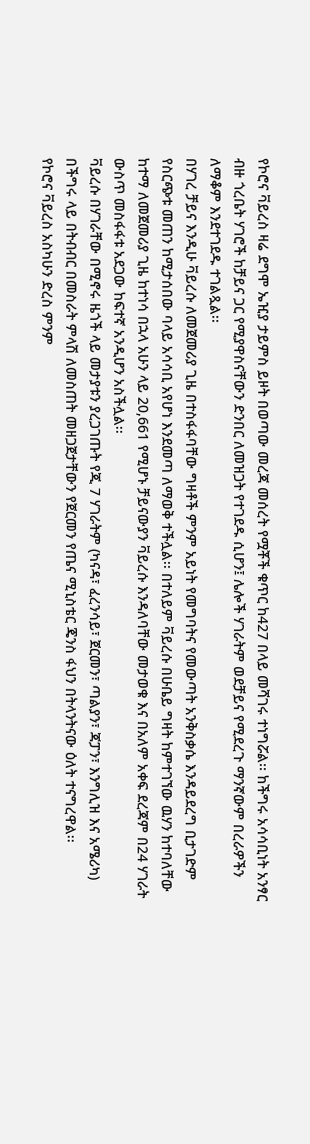የኮሮና ቫይረስ ዛሬ ደግሞ ኤዢያ ታይምስ ይዞት በወጣው መረጃ መሰረት የሟቾች ቁጥር ከ427 በላይ መሻገሩ ተነግሯል፡፡ ከችግሩ አሳሳቢነት አንፃር ብዙ ጎረቤት ሃገሮች ከቻይና ጋር የሚያዋስናቸውን ድንበር ለመዝጋት የተገደዱ ሲሆን፤ ሌሎች ሃገራትም ወደቻይና የሚደረጉ ማንኛውም በረራዎችን ለማቆም እንደተገደዱ ተገልጿል፡፡
በሃገረ ቻይና እንዲሁ ቫይረሱ ለመጀመሪያ ጊዜ በተስፋፋባቸው ግዛቶች ምንም አይነት የመግባትና የመውጣት አንቅስቃሴ እንዳይደረግ ቢታገድም የስርጭቱ መጠን ከሚታሰበው ባላይ አሳሳቢ አየሆነ እንደመጣ ለማወቅ ተችሏል፡፡ በተለይም ቫይረሱ በሁቤይ ግዛት ከምተገኘው ዉሃን ከተባለቸው ከተማ ለመጀመሪያ ጊዜ ከተነሳ በኋላ አሁን ላይ 20,661 የሚሆኑ ቻይናውያን ቫይረሱ እንዳለባቸው መታወቁ እና በአለም አቀፍ ደረጃም በ24 ሃገራት ውስጥ መስፋፋቱ አደጋው ከፍተኛ አንዲሆን አስችሏል፡፡
ቫይረሱ በሃገራቸው በሚኖሩ ዜጎች ላይ መታያቱን ያረጋገጡት የጂ 7 ሃገራትም (ካናዳ፣ ፈረንሳይ፣ ጀርመን፣ ጣልያን፣ ጃፓን፣ እንግሊዝ እና አሜሪካ) በችግሩ ላይ በትብብር በመስራት ምላሽ ለመስጠት መዘጋጀታቸውን የጀርመን የጤና ሚኒስቴር ጄንስ ፋህን በትላንትናው ዕለት ተናግረዋል፡፡
የኮሮና ቫይረስ አስካሁን ድረስ ምንም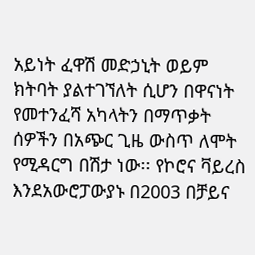አይነት ፈዋሽ መድኃኒት ወይም ክትባት ያልተገኘለት ሲሆን በዋናነት የመተንፈሻ አካላትን በማጥቃት ሰዎችን በአጭር ጊዜ ውስጥ ለሞት የሚዳርግ በሽታ ነው፡፡ የኮሮና ቫይረስ እንደአውሮፓውያኑ በ2003 በቻይና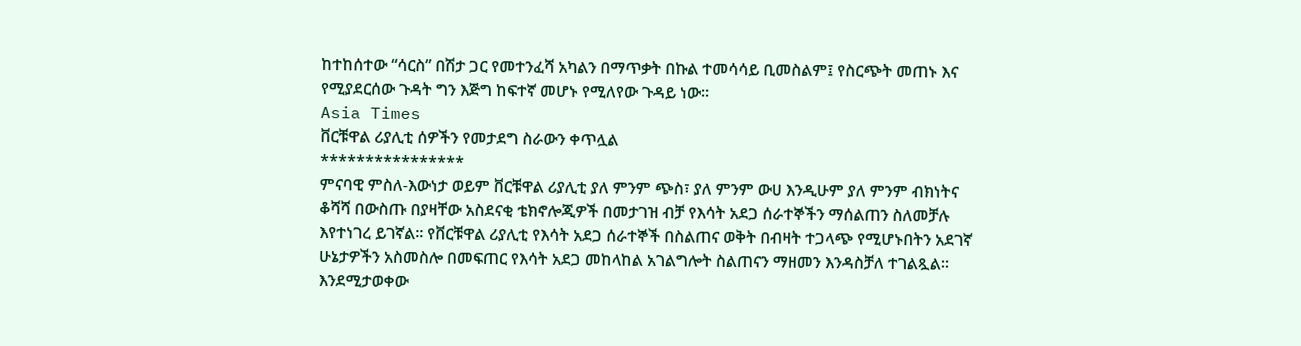ከተከሰተው “ሳርስ” በሽታ ጋር የመተንፈሻ አካልን በማጥቃት በኩል ተመሳሳይ ቢመስልም፤ የስርጭት መጠኑ እና የሚያደርሰው ጉዳት ግን እጅግ ከፍተኛ መሆኑ የሚለየው ጉዳይ ነው፡፡
Asia Times
ቨርቹዋል ሪያሊቲ ሰዎችን የመታደግ ስራውን ቀጥሏል
****************
ምናባዊ ምስለ-እውነታ ወይም ቨርቹዋል ሪያሊቲ ያለ ምንም ጭስ፣ ያለ ምንም ውሀ እንዲሁም ያለ ምንም ብክነትና ቆሻሻ በውስጡ በያዛቸው አስደናቂ ቴክኖሎጂዎች በመታገዝ ብቻ የእሳት አደጋ ሰራተኞችን ማሰልጠን ስለመቻሉ እየተነገረ ይገኛል፡፡ የቨርቹዋል ሪያሊቲ የእሳት አደጋ ሰራተኞች በስልጠና ወቅት በብዛት ተጋላጭ የሚሆኑበትን አደገኛ ሁኔታዎችን አስመስሎ በመፍጠር የእሳት አደጋ መከላከል አገልግሎት ስልጠናን ማዘመን እንዳስቻለ ተገልጿል፡፡
እንደሚታወቀው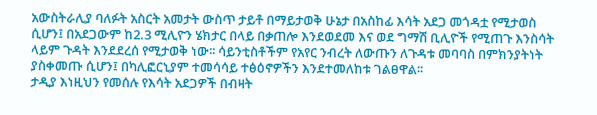አውስትራሊያ ባለፉት አስርት አመታት ውስጥ ታይቶ በማይታወቅ ሁኔታ በአስከፊ እሳት አደጋ መጎዳቷ የሚታወስ ሲሆን፤ በአደጋውም ከ2.3 ሚሊዮን ሄክታር በላይ በቃጠሎ እንደወደመ እና ወደ ግማሽ ቢሊዮች የሚጠጉ እንስሳት ላይም ጉዳት እንደደረሰ የሚታወቅ ነው፡፡ ሳይንቲስቶችም የአየር ንብረት ለውጡን ለጉዳቱ መባባስ በምክንያትነት ያስቀመጡ ሲሆን፤ በካሊፎርኒያም ተመሳሳይ ተፅዕኖዎችን እንደተመለከቱ ገልፀዋል፡፡
ታዲያ እነዚህን የመሰሉ የእሳት አደጋዎች በብዛት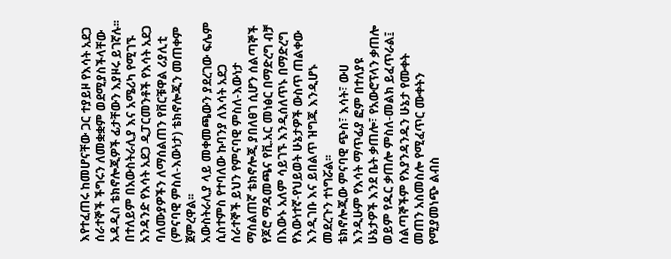እየተፈጠሩ ከመሆናቸው ጋር ተያይዞ የእሳት አደጋ ሰራተኞች ችግሩን ለመቋቋም ወደሚያስችላቸው አዳዲስ ቴክኖሎጂዎች ፊታቸውን እያዞሩ ይገኛሉ፡፡ በተለይም በአውስትራሊያ እና አሜሪካ የሚገኙ አንዳንድ የእሳት አደጋ ዲፓርመንቶች የእሳት አደጋ ባለሙያዎችን ለማሰልጠን የቨርቹዋል ሪያሊቲ (ምናባዊ ምስለ-እውነታ) ቴክኖሎጂን መጠቀም ጀምረዋል፡፡
አውስትራሊያ ላይ መቀመጫውን ያደረገው ፍሌም ሲስተምስ የተባለው ኩባንያ ለእሳት አደጋ ሰራተኞች ይህን የምናባዊ ምስለ-እውነታ ማሰልጠኛ ቴክኖሎጂ ያበለፀገ ሲሆን ሰልጣኞች የጆሮ ማዳመጫና የቪ.አር መነፅር በማድረግ ብቻ በእውኑ አለም ሳይገኙ እንዲሰለጥኑ በማድረግ የእውነተኛ-የህይወት ሁኔታዎች ውስጥ ጠልቀው እንዲገቡ እና ይበልጥ ዝግጁ እንዲሆኑ መደረጉን ተነግሯል፡፡
ቴክኖሎጂው ምናባዊ ጭስ፣ እሳት፣ ውሀ እንዲሁም የእሳት ማጥፊያ ፎም በተለያዩ ሁኔታዎች እንደ ቤት ቃጠሎ፣ የአውሮፕላን ቃጠሎ ወይም የዱር ቃጠሎ ምስለ-መልክ ይፈጥራል፤ ሰልጣኞችም የእያንዳንዱን ሁኔታ የሙቀት መጠን አስመስሎ የሚፈጥር ሙቀትን የሚያመነጭ ልብስ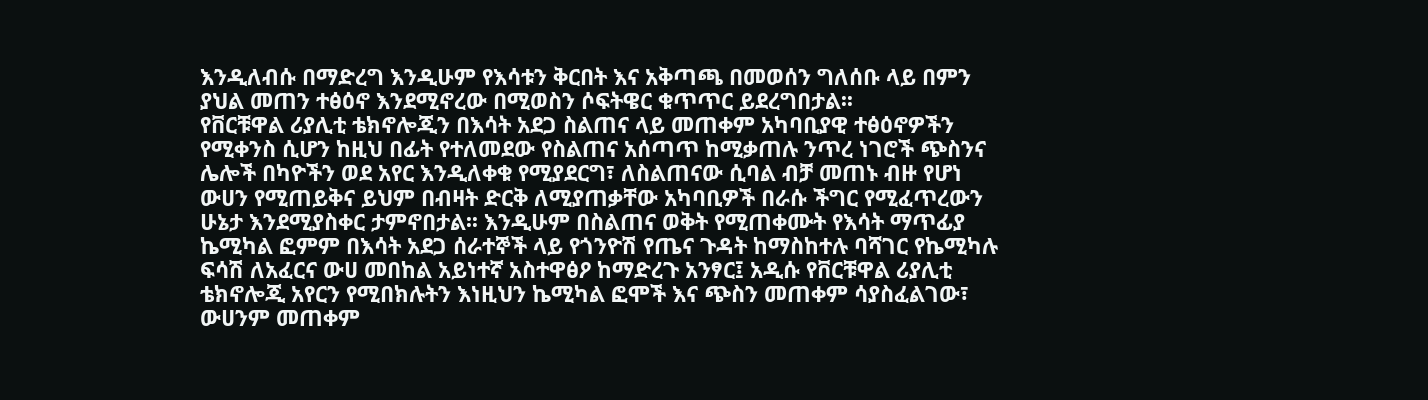እንዲለብሱ በማድረግ እንዲሁም የእሳቱን ቅርበት እና አቅጣጫ በመወሰን ግለሰቡ ላይ በምን ያህል መጠን ተፅዕኖ እንደሚኖረው በሚወስን ሶፍትዌር ቁጥጥር ይደረግበታል፡፡
የቨርቹዋል ሪያሊቲ ቴክኖሎጂን በእሳት አደጋ ስልጠና ላይ መጠቀም አካባቢያዊ ተፅዕኖዎችን የሚቀንስ ሲሆን ከዚህ በፊት የተለመደው የስልጠና አሰጣጥ ከሚቃጠሉ ንጥረ ነገሮች ጭስንና ሌሎች በካዮችን ወደ አየር እንዲለቀቁ የሚያደርግ፣ ለስልጠናው ሲባል ብቻ መጠኑ ብዙ የሆነ ውሀን የሚጠይቅና ይህም በብዛት ድርቅ ለሚያጠቃቸው አካባቢዎች በራሱ ችግር የሚፈጥረውን ሁኔታ እንደሚያስቀር ታምኖበታል፡፡ እንዲሁም በስልጠና ወቅት የሚጠቀሙት የእሳት ማጥፊያ ኬሚካል ፎምም በእሳት አደጋ ሰራተኞች ላይ የጎንዮሽ የጤና ጉዳት ከማስከተሉ ባሻገር የኬሚካሉ ፍሳሽ ለአፈርና ውሀ መበከል አይነተኛ አስተዋፅዖ ከማድረጉ አንፃር፤ አዲሱ የቨርቹዋል ሪያሊቲ ቴክኖሎጂ አየርን የሚበክሉትን እነዚህን ኬሚካል ፎሞች እና ጭስን መጠቀም ሳያስፈልገው፣ ውሀንም መጠቀም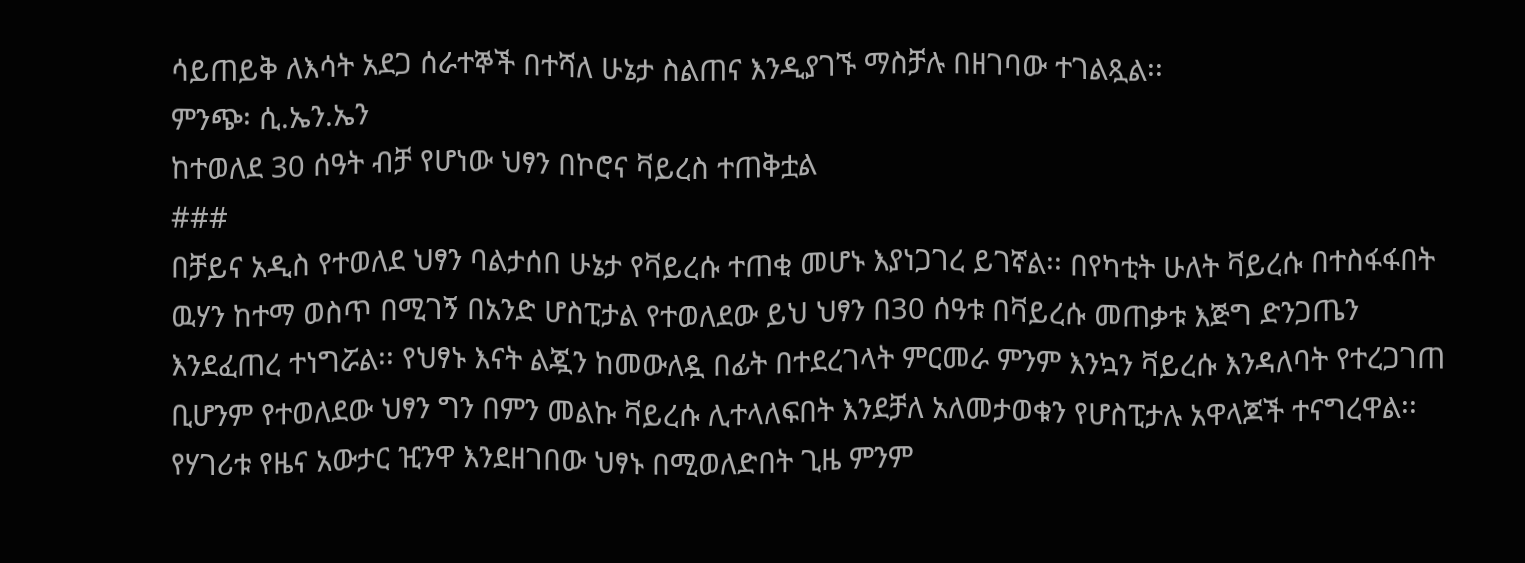ሳይጠይቅ ለእሳት አደጋ ሰራተኞች በተሻለ ሁኔታ ስልጠና እንዲያገኙ ማስቻሉ በዘገባው ተገልጿል፡፡
ምንጭ፡ ሲ.ኤን.ኤን
ከተወለደ 30 ሰዓት ብቻ የሆነው ህፃን በኮሮና ቫይረስ ተጠቅቷል
###
በቻይና አዲስ የተወለደ ህፃን ባልታሰበ ሁኔታ የቫይረሱ ተጠቂ መሆኑ እያነጋገረ ይገኛል፡፡ በየካቲት ሁለት ቫይረሱ በተስፋፋበት ዉሃን ከተማ ወስጥ በሚገኝ በአንድ ሆስፒታል የተወለደው ይህ ህፃን በ30 ሰዓቱ በቫይረሱ መጠቃቱ እጅግ ድንጋጤን እንደፈጠረ ተነግሯል፡፡ የህፃኑ እናት ልጇን ከመውለዷ በፊት በተደረገላት ምርመራ ምንም እንኳን ቫይረሱ እንዳለባት የተረጋገጠ ቢሆንም የተወለደው ህፃን ግን በምን መልኩ ቫይረሱ ሊተላለፍበት እንደቻለ አለመታወቁን የሆስፒታሉ አዋላጆች ተናግረዋል፡፡
የሃገሪቱ የዜና አውታር ዢንዋ እንደዘገበው ህፃኑ በሚወለድበት ጊዜ ምንም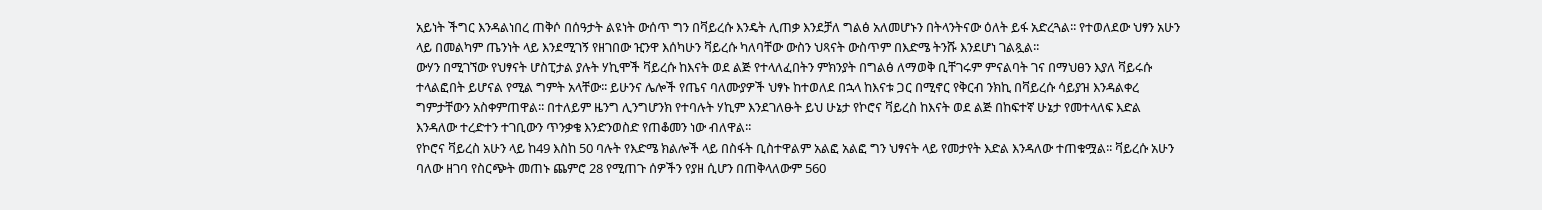አይነት ችግር እንዳልነበረ ጠቅሶ በሰዓታት ልዩነት ውሰጥ ግን በቫይረሱ እንዴት ሊጠቃ እንደቻለ ግልፅ አለመሆኑን በትላንትናው ዕለት ይፋ አድረጓል፡፡ የተወለደው ህፃን አሁን ላይ በመልካም ጤንነት ላይ እንደሚገኝ የዘገበው ዢንዋ እሰካሁን ቫይረሱ ካለባቸው ውስን ህጻናት ውስጥም በእድሜ ትንሹ እንደሆነ ገልጿል፡፡
ውሃን በሚገኘው የህፃናት ሆስፒታል ያሉት ሃኪሞች ቫይረሱ ከእናት ወደ ልጅ የተላለፈበትን ምክንያት በግልፅ ለማወቅ ቢቸገሩም ምናልባት ገና በማህፀን እያለ ቫይሩሱ ተላልፎበት ይሆናል የሚል ግምት አላቸው፡፡ ይሁንና ሌሎች የጤና ባለሙያዎች ህፃኑ ከተወለደ በኋላ ከእናቱ ጋር በሚኖር የቅርብ ንክኪ በቫይረሱ ሳይያዝ እንዳልቀረ ግምታቸውን አስቀምጠዋል፡፡ በተለይም ዜንግ ሊንግሆንክ የተባሉት ሃኪም እንደገለፁት ይህ ሁኔታ የኮሮና ቫይረስ ከእናት ወደ ልጅ በከፍተኛ ሁኔታ የመተላለፍ እድል እንዳለው ተረድተን ተገቢውን ጥንቃቄ እንድንወስድ የጠቆመን ነው ብለዋል፡፡
የኮሮና ቫይረስ አሁን ላይ ከ49 እስከ 50 ባሉት የእድሜ ክልሎች ላይ በስፋት ቢስተዋልም አልፎ አልፎ ግን ህፃናት ላይ የመታየት እድል እንዳለው ተጠቁሟል፡፡ ቫይረሱ አሁን ባለው ዘገባ የስርጭት መጠኑ ጨምሮ 28 የሚጠጉ ሰዎችን የያዘ ሲሆን በጠቅላለውም 560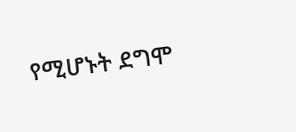የሚሆኑት ደግሞ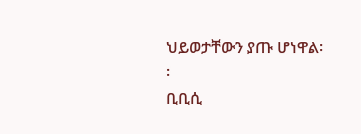ህይወታቸውን ያጡ ሆነዋል፡፡
ቢቢሲ